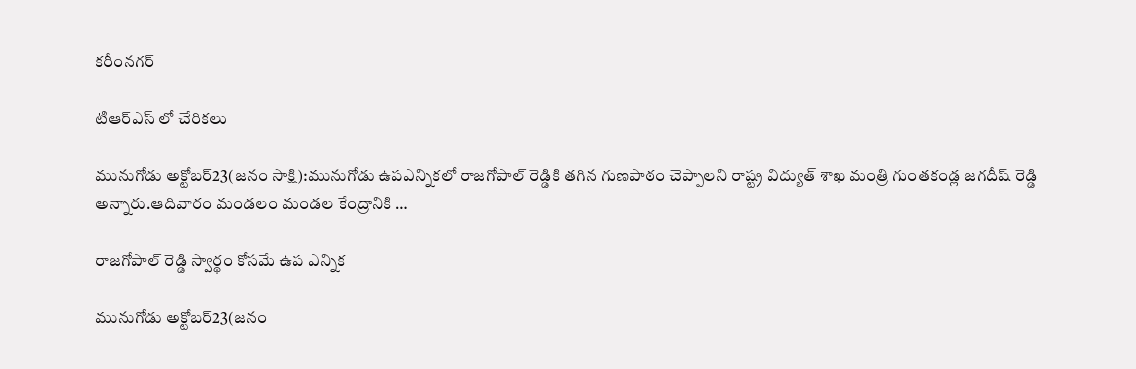కరీంనగర్

టిఆర్ఎస్ లో చేరికలు

మునుగోడు అక్టోబర్23(జనం సాక్షి):మునుగోడు ఉపఎన్నికలో రాజగోపాల్ రెడ్డికి తగిన గుణపాఠం చెప్పాలని రాష్ట్ర విద్యుత్ శాఖ మంత్రి గుంతకండ్ల జగదీష్ రెడ్డి అన్నారు.ఆదివారం మండలం మండల కేంద్రానికి …

రాజగోపాల్ రెడ్డి స్వార్థం కోసమే ఉప ఎన్నిక

మునుగోడు అక్టోబర్23(జనం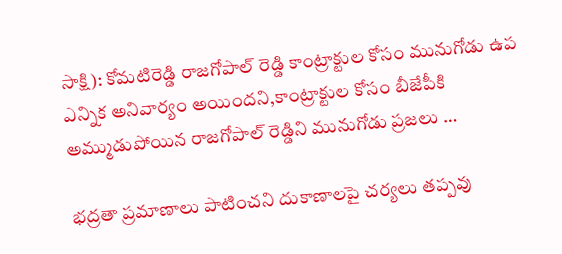సాక్షి): కోమటిరెడ్డి రాజగోపాల్ రెడ్డి కాంట్రాక్టుల కోసం మునుగోడు ఉప ఎన్నిక అనివార్యం అయిందని,కాంట్రాక్టుల కోసం బీజేపీకి అమ్ముడుపోయిన రాజగోపాల్ రెడ్డిని మునుగోడు ప్రజలు …

భద్రతా ప్రమాణాలు పాటించని దుకాణాలపై చర్యలు తప్పవు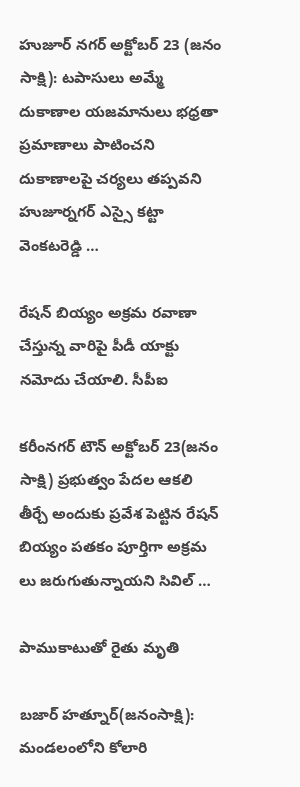హుజూర్ నగర్ అక్టోబర్ 23 (జనం సాక్షి): టపాసులు అమ్మే దుకాణాల యజమానులు భధ్రతా ప్రమాణాలు పాటించని దుకాణాలపై చర్యలు తప్పవని హుజూర్నగర్ ఎస్సై కట్టా వెంకటరెడ్డి …

రేషన్ బియ్యం అక్రమ రవాణా చేస్తున్న వారిపై పీడీ యాక్టు నమోదు చేయాలి. సీపీఐ

కరీంనగర్ టౌన్ అక్టోబర్ 23(జనం సాక్షి) ప్రభుత్వం పేదల ఆకలి తీర్చే అందుకు ప్రవేశ పెట్టిన రేషన్ బియ్యం పతకం పూర్తిగా అక్రమ లు జరుగుతున్నాయని సివిల్ …

పాముకాటుతో రైతు మృతి

బజార్ హత్నూర్(జనంసాక్షి): మండలంలోని కోలారి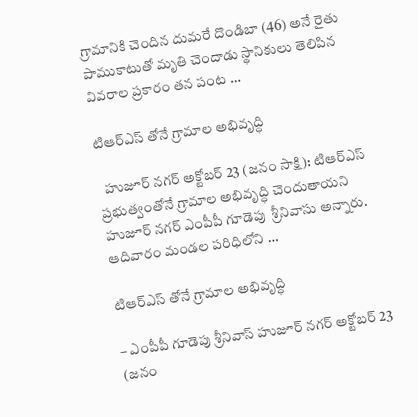గ్రామానికి చెందిన దుమరే దొండిబా (46) అనే రైతు పాముకాటుతో మృతి చెందాడు స్థానికులు తెలిపిన వివరాల ప్రకారం తన పంట …

టిఆర్ఎస్ తోనే గ్రామాల అభివృద్ధి

  హుజూర్ నగర్ అక్టోబర్ 23 (జనం సాక్షి): టిఆర్ఎస్ ప్రభుత్వంతోనే గ్రామాల అభివృద్ధి చెందుతాయని హుజూర్ నగర్ ఎంపీపీ గూడెపు  శ్రీనివాసు అన్నారు. ఆదివారం మండల పరిధిలోని …

టిఆర్ఎస్ తోనే గ్రామాల అభివృద్ధి

– ఎంపీపీ గూడెపు శ్రీనివాస్ హుజూర్ నగర్ అక్టోబర్ 23 (జనం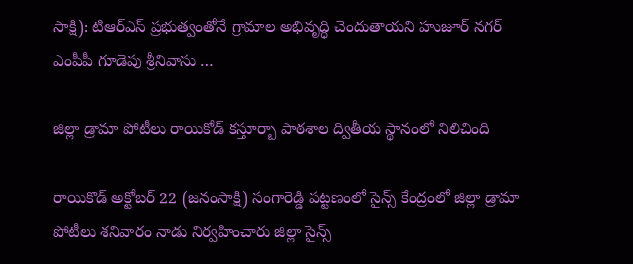సాక్షి): టిఆర్ఎస్ ప్రభుత్వంతోనే గ్రామాల అభివృద్ధి చెందుతాయని హుజూర్ నగర్ ఎంపీపీ గూడెపు శ్రీనివాసు …

జిల్లా డ్రామా పోటీలు రాయికోడ్ కస్తూర్బా పాఠశాల ద్వితీయ స్థానంలో నిలిచింది

రాయికొడ్ అక్టోబర్ 22 (జనంసాక్షి) సంగారెడ్డి పట్టణంలో సైన్స్ కేంద్రంలో జిల్లా డ్రామా పోటీలు శనివారం నాడు నిర్వహించారు జిల్లా సైన్స్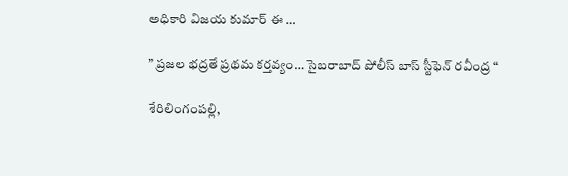అధికారి విజయ కుమార్ ఈ …

” ప్రజల భద్రతే ప్రథమ కర్తవ్యం… సైబరాబాద్ పోలీస్ బాస్ స్టీఫెన్ రవీంద్ర “

శేరిలింగంప‌ల్లి,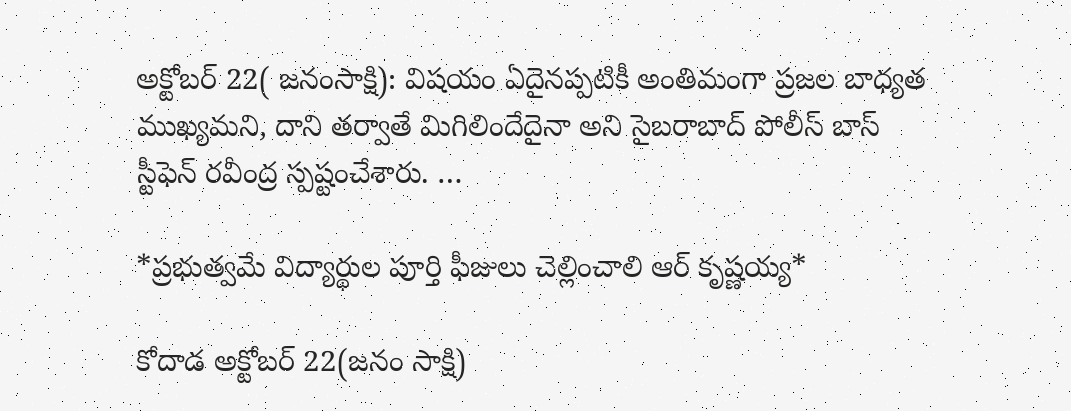అక్టోబర్ 22( జనంసాక్షి): విషయం ఏదైనప్పటికీ అంతిమంగా ప్రజల బాధ్యత ముఖ్యమని, దాని తర్వాతే మిగిలిందేదైనా అని సైబరాబాద్ పోలీస్ బాస్ స్టీఫెన్ రవీంద్ర స్పష్టంచేశారు. …

*ప్రభుత్వమే విద్యార్థుల పూర్తి ఫీజులు చెల్లించాలి ఆర్ కృష్ణయ్య*

కోదాడ అక్టోబర్ 22(జనం సాక్షి)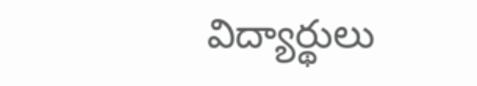విద్యార్థులు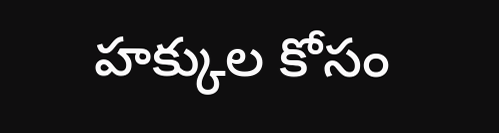హక్కుల కోసం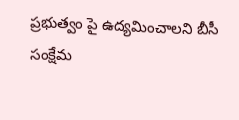ప్రభుత్వం పై ఉద్యమించాలని బీసీ సంక్షేమ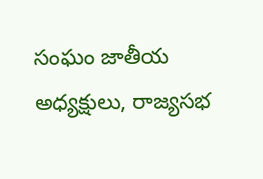సంఘం జాతీయ అధ్యక్షులు, రాజ్యసభ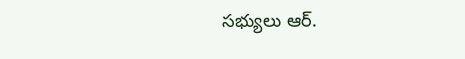సభ్యులు ఆర్.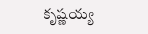కృష్ణయ్య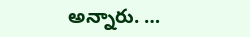అన్నారు. …